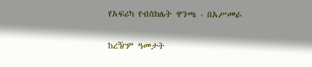የአፍሪካ የብስክሌት ዋንጫ - በአሥመራ

ከረዥም ዓመታት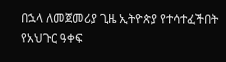በኋላ ለመጀመሪያ ጊዜ ኢትዮጵያ የተሳተፈችበት የአህጉር ዓቀፍ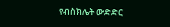የብስክሌት ውድድር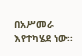በአሥመራ እየተካሄደ ነው፡፡